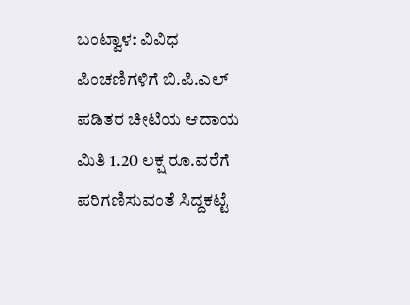ಬಂಟ್ವಾಳ: ವಿವಿಧ ಪಿಂಚಣಿಗಳಿಗೆ ಬಿ.ಪಿ.ಎಲ್ ಪಡಿತರ ಚೀಟಿಯ ಆದಾಯ ಮಿತಿ 1.20 ಲಕ್ಷ ರೂ.ವರೆಗೆ  ಪರಿಗಣಿಸುವಂತೆ ಸಿದ್ದಕಟ್ಟೆ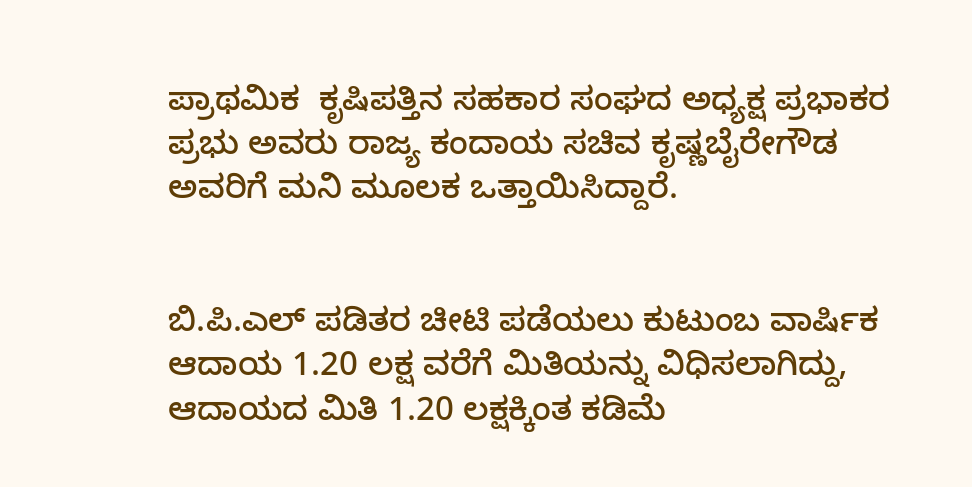ಪ್ರಾಥಮಿಕ‌  ಕೃಷಿಪತ್ತಿನ ಸಹಕಾರ ಸಂಘದ ಅಧ್ಯಕ್ಷ ಪ್ರಭಾಕರ ಪ್ರಭು ಅವರು ರಾಜ್ಯ ಕಂದಾಯ ಸಚಿವ ಕೃಷ್ಣಬೈರೇಗೌಡ ಅವರಿಗೆ ಮನಿ ಮೂಲಕ ಒತ್ತಾಯಿಸಿದ್ದಾರೆ.


ಬಿ.ಪಿ.ಎಲ್ ಪಡಿತರ ಚೀಟಿ ಪಡೆಯಲು ಕುಟುಂಬ ವಾರ್ಷಿಕ ಆದಾಯ 1.20 ಲಕ್ಷ ವರೆಗೆ ಮಿತಿಯನ್ನು ವಿಧಿಸಲಾಗಿದ್ದು,  ಆದಾಯದ ಮಿತಿ 1.20 ಲಕ್ಷಕ್ಕಿಂತ ಕಡಿಮೆ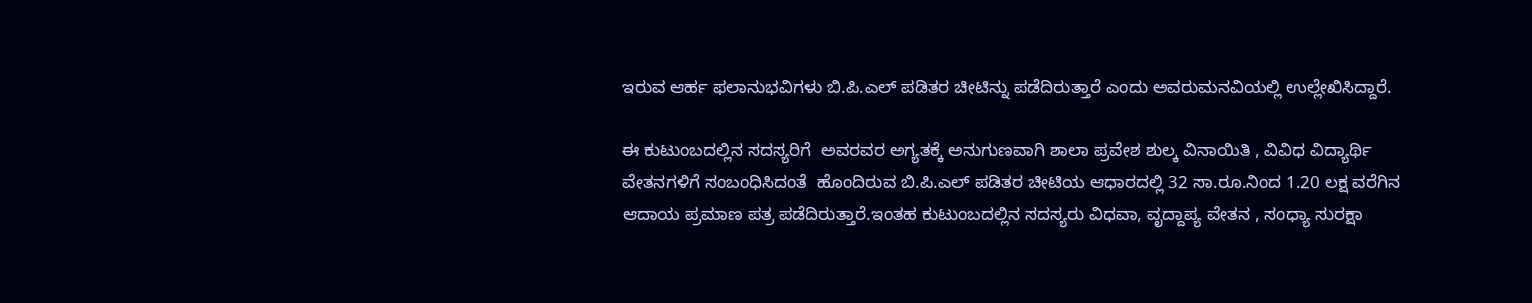ಇರುವ ಆರ್ಹ ಫಲಾನುಭವಿಗಳು ಬಿ.ಪಿ.ಎಲ್ ಪಡಿತರ ಚೀಟಿನ್ನು ಪಡೆದಿರುತ್ತಾರೆ ಎಂದು ಅವರು‌ಮನವಿಯಲ್ಲಿ ಉಲ್ಲೇಖಿಸಿದ್ದಾರೆ.

ಈ ಕುಟುಂಬದಲ್ಲಿನ ಸದಸ್ಯರಿಗೆ  ಅವರವರ ಅಗ್ಯತಕ್ಕೆ ಅನುಗುಣವಾಗಿ ಶಾಲಾ ಪ್ರವೇಶ ಶುಲ್ಕ ವಿನಾಯಿತಿ , ವಿವಿಧ ವಿದ್ಯಾರ್ಥಿ ವೇತನಗಳಿಗೆ ಸಂಬಂಧಿಸಿದಂತೆ  ಹೊಂದಿರುವ ಬಿ.ಪಿ.ಎಲ್ ಪಡಿತರ ಚೀಟಿಯ ಆಧಾರದಲ್ಲಿ 32 ಸಾ.ರೂ.ನಿಂದ 1.20 ಲಕ್ಷ ವರೆಗಿನ ಆದಾಯ ಪ್ರಮಾಣ ಪತ್ರ ಪಡೆದಿರುತ್ತಾರೆ.ಇಂತಹ ಕುಟುಂಬದಲ್ಲಿನ ಸದಸ್ಯರು ವಿಧವಾ, ವೃದ್ದಾಪ್ಯ ವೇತನ , ಸಂಧ್ಯಾ ಸುರಕ್ಷಾ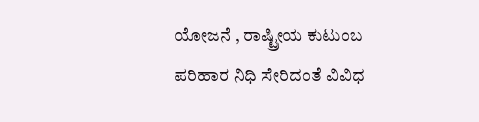ಯೋಜನೆ , ರಾಷ್ಟ್ರೀಯ ಕುಟುಂಬ ಪರಿಹಾರ ನಿಧಿ ಸೇರಿದಂತೆ ವಿವಿಧ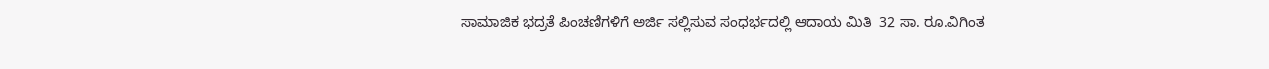ಸಾಮಾಜಿಕ ಭದ್ರತೆ ಪಿಂಚಣಿಗಳಿಗೆ ಅರ್ಜಿ ಸಲ್ಲಿಸುವ ಸಂಧರ್ಭದಲ್ಲಿ ಆದಾಯ ಮಿತಿ  32 ಸಾ. ರೂ.ವಿಗಿಂತ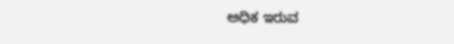ಅಧಿಕ ಇರುವ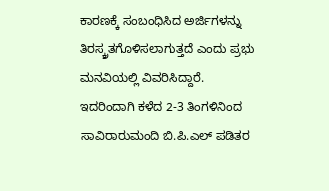ಕಾರಣಕ್ಕೆ ಸಂಬಂಧಿಸಿದ ಅರ್ಜಿಗಳನ್ನು ತಿರಸ್ಕ್ರತಗೊಳಿಸಲಾಗುತ್ತದೆ ಎಂದು ಪ್ರಭು ಮನವಿಯಲ್ಲಿ ವಿವರಿಸಿದ್ದಾರೆ.
ಇದರಿಂದಾಗಿ ಕಳೆದ 2-3 ತಿಂಗಳಿನಿಂದ  ಸಾವಿರಾರುಮಂದಿ ಬಿ.ಪಿ.ಎಲ್ ಪಡಿತರ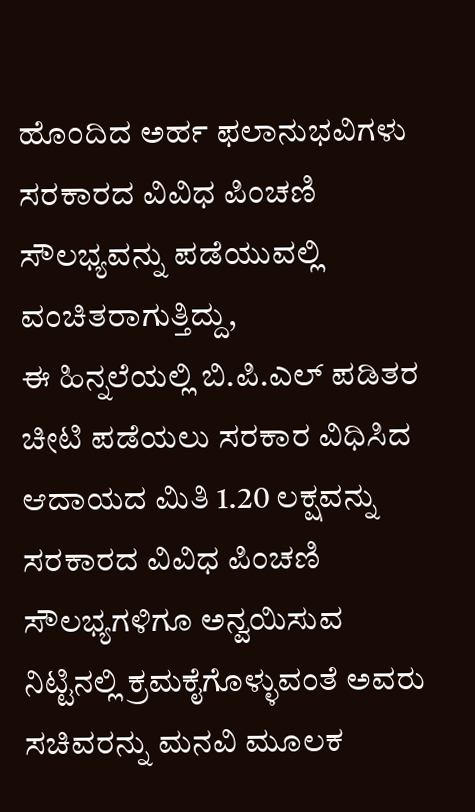ಹೊಂದಿದ ಅರ್ಹ ಫಲಾನುಭವಿಗಳು ಸರಕಾರದ ವಿವಿಧ ಪಿಂಚಣಿ ಸೌಲಭ್ಯವನ್ನು ಪಡೆಯುವಲ್ಲಿ ವಂಚಿತರಾಗುತ್ತಿದ್ದು,
ಈ ಹಿನ್ನಲೆಯಲ್ಲಿ ಬಿ.ಪಿ.ಎಲ್ ಪಡಿತರ ಚೀಟಿ ಪಡೆಯಲು ಸರಕಾರ ವಿಧಿಸಿದ ಆದಾಯದ ಮಿತಿ 1.20 ಲಕ್ಷವನ್ನು  ಸರಕಾರದ ವಿವಿಧ ಪಿಂಚಣಿ ಸೌಲಭ್ಯಗಳಿಗೂ ಅನ್ವಯಿಸುವ ನಿಟ್ಟಿನಲ್ಲಿ ಕ್ರಮಕೈಗೊಳ್ಳುವಂತೆ ಅವರು ಸಚಿವರನ್ನು ಮನವಿ ಮೂಲಕ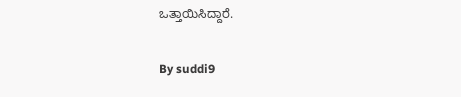ಒತ್ತಾಯಿಸಿದ್ದಾರೆ.

By suddi9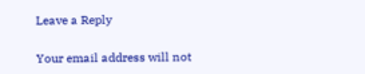Leave a Reply

Your email address will not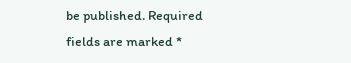be published. Required fields are marked *